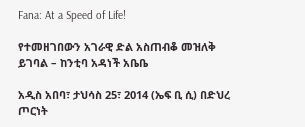Fana: At a Speed of Life!

የተመዘገበውን አገራዊ ድል አስጠብቆ መዝለቅ ይገባል – ከንቲባ አዳነች አቤቤ

አዲስ አበባ፣ ታህሳስ 25፣ 2014 (ኤፍ ቢ ሲ) በድህረ ጦርነት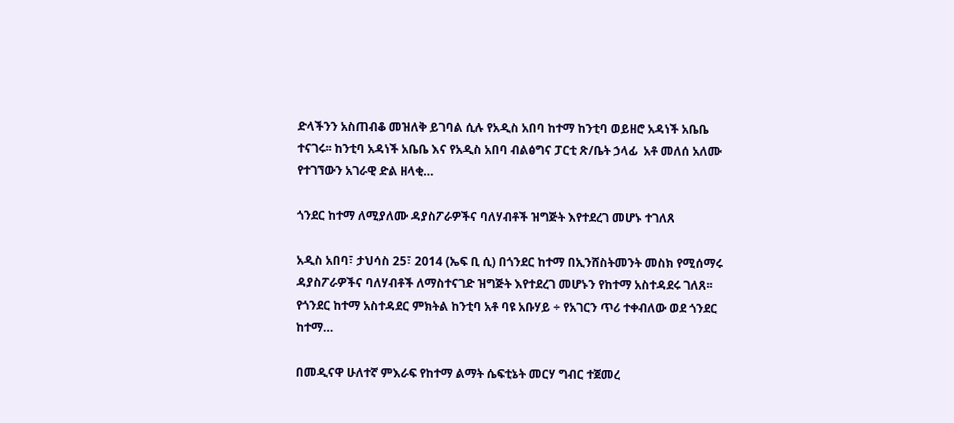ድላችንን አስጠብቆ መዝለቅ ይገባል ሲሉ የአዲስ አበባ ከተማ ከንቲባ ወይዘሮ አዳነች አቤቤ ተናገሩ፡፡ ከንቲባ አዳነች አቤቤ እና የአዲስ አበባ ብልፅግና ፓርቲ ጽ/ቤት ኃላፊ  አቶ መለሰ አለሙ የተገኘውን አገራዊ ድል ዘላቂ…

ጎንደር ከተማ ለሚያለሙ ዳያስፖራዎችና ባለሃብቶች ዝግጅት እየተደረገ መሆኑ ተገለጸ

አዲስ አበባ፣ ታህሳስ 25፣ 2014 (ኤፍ ቢ ሲ) በጎንደር ከተማ በኢንሸስትመንት መስክ የሚሰማሩ ዳያስፖራዎችና ባለሃብቶች ለማስተናገድ ዝግጅት እየተደረገ መሆኑን የከተማ አስተዳደሩ ገለጸ፡፡ የጎንደር ከተማ አስተዳደር ምክትል ከንቲባ አቶ ባዩ አቡሃይ ÷ የአገርን ጥሪ ተቀብለው ወደ ጎንደር ከተማ…

በመዲናዋ ሁለተኛ ምእራፍ የከተማ ልማት ሴፍቲኔት መርሃ ግብር ተጀመረ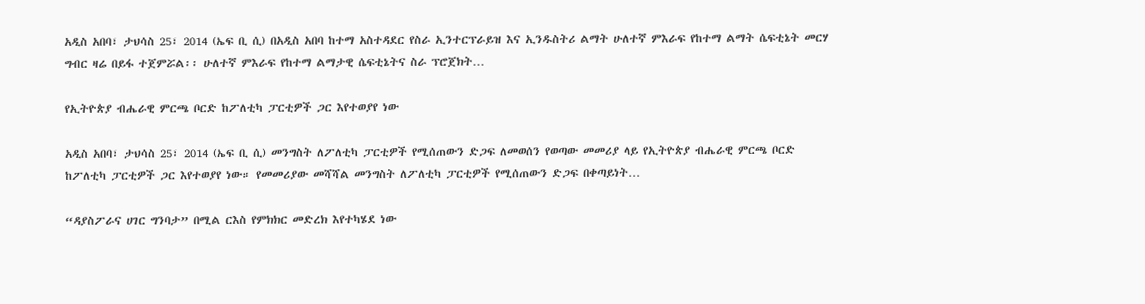አዲስ አበባ፣ ታህሳስ 25፣ 2014 (ኤፍ ቢ ሲ) በአዲስ አበባ ከተማ አስተዳደር የስራ ኢንተርፕራይዝ እና ኢንዱስትሪ ልማት ሁለተኛ ምእራፍ የከተማ ልማት ሴፍቲኔት መርሃ ግብር ዛሬ በይፋ ተጀምሯል፡፡ ሁለተኛ ምእራፍ የከተማ ልማታዊ ሴፍቲኔትና ስራ ፕሮጀክት…

የኢትዮጵያ ብሔራዊ ምርጫ ቦርድ ከፖለቲካ ፓርቲዎች ጋር እየተወያየ ነው

አዲስ አበባ፣ ታህሳስ 25፣ 2014 (ኤፍ ቢ ሲ) መንግስት ለፖለቲካ ፓርቲዎች የሚሰጠውን ድጋፍ ለመወሰን የወጣው መመሪያ ላይ የኢትዮጵያ ብሔራዊ ምርጫ ቦርድ ከፖለቲካ ፓርቲዎች ጋር እየተወያየ ነው። የመመሪያው መሻሻል መንግስት ለፖለቲካ ፓርቲዎች የሚሰጠውን ድጋፍ በቀጣይነት…

“ዳያስፖራና ሀገር ግንባታ” በሚል ርእስ የምክክር መድረክ እየተካሄደ ነው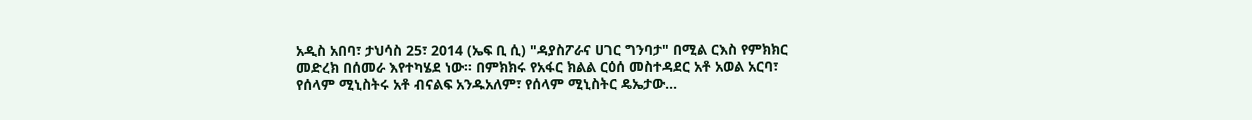አዲስ አበባ፣ ታህሳስ 25፣ 2014 (ኤፍ ቢ ሲ) "ዳያስፖራና ሀገር ግንባታ" በሚል ርእስ የምክክር መድረክ በሰመራ እየተካሄደ ነው፡፡ በምክክሩ የአፋር ክልል ርዕሰ መስተዳደር አቶ አወል አርባ፣ የሰላም ሚኒስትሩ አቶ ብናልፍ አንዱአለም፣ የሰላም ሚኒስትር ዴኤታው…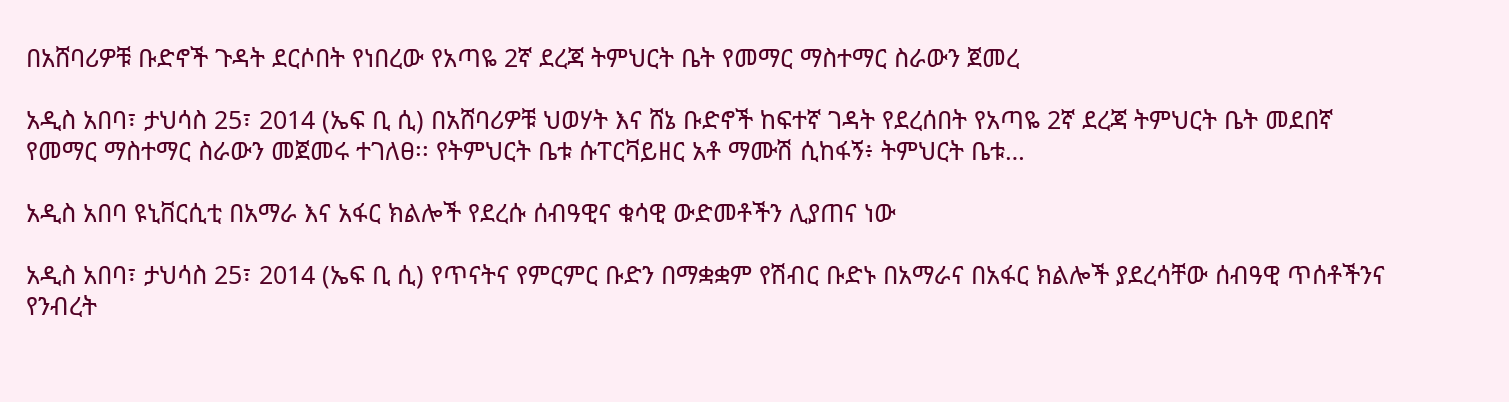በአሸባሪዎቹ ቡድኖች ጉዳት ደርሶበት የነበረው የአጣዬ 2ኛ ደረጃ ትምህርት ቤት የመማር ማስተማር ስራውን ጀመረ

አዲስ አበባ፣ ታህሳስ 25፣ 2014 (ኤፍ ቢ ሲ) በአሸባሪዎቹ ህወሃት እና ሸኔ ቡድኖች ከፍተኛ ገዳት የደረሰበት የአጣዬ 2ኛ ደረጃ ትምህርት ቤት መደበኛ የመማር ማስተማር ስራውን መጀመሩ ተገለፀ፡፡ የትምህርት ቤቱ ሱፐርቫይዘር አቶ ማሙሽ ሲከፋኝ፥ ትምህርት ቤቱ…

አዲስ አበባ ዩኒቨርሲቲ በአማራ እና አፋር ክልሎች የደረሱ ሰብዓዊና ቁሳዊ ውድመቶችን ሊያጠና ነው

አዲስ አበባ፣ ታህሳስ 25፣ 2014 (ኤፍ ቢ ሲ) የጥናትና የምርምር ቡድን በማቋቋም የሽብር ቡድኑ በአማራና በአፋር ክልሎች ያደረሳቸው ሰብዓዊ ጥሰቶችንና የንብረት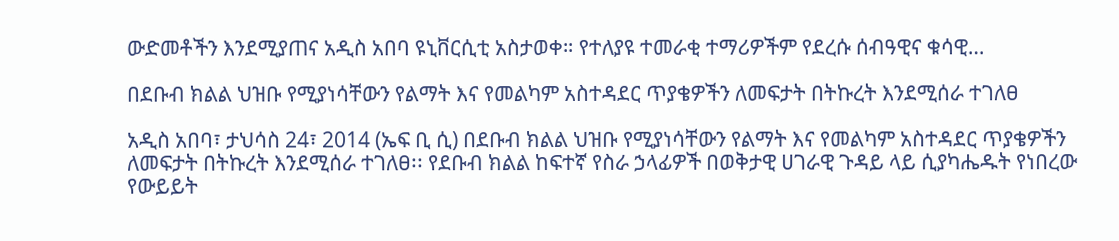ውድመቶችን እንደሚያጠና አዲስ አበባ ዩኒቨርሲቲ አስታወቀ። የተለያዩ ተመራቂ ተማሪዎችም የደረሱ ሰብዓዊና ቁሳዊ…

በደቡብ ክልል ህዝቡ የሚያነሳቸውን የልማት እና የመልካም አስተዳደር ጥያቄዎችን ለመፍታት በትኩረት እንደሚሰራ ተገለፀ

አዲስ አበባ፣ ታህሳስ 24፣ 2014 (ኤፍ ቢ ሲ) በደቡብ ክልል ህዝቡ የሚያነሳቸውን የልማት እና የመልካም አስተዳደር ጥያቄዎችን ለመፍታት በትኩረት እንደሚሰራ ተገለፀ፡፡ የደቡብ ክልል ከፍተኛ የስራ ኃላፊዎች በወቅታዊ ሀገራዊ ጉዳይ ላይ ሲያካሔዱት የነበረው የውይይት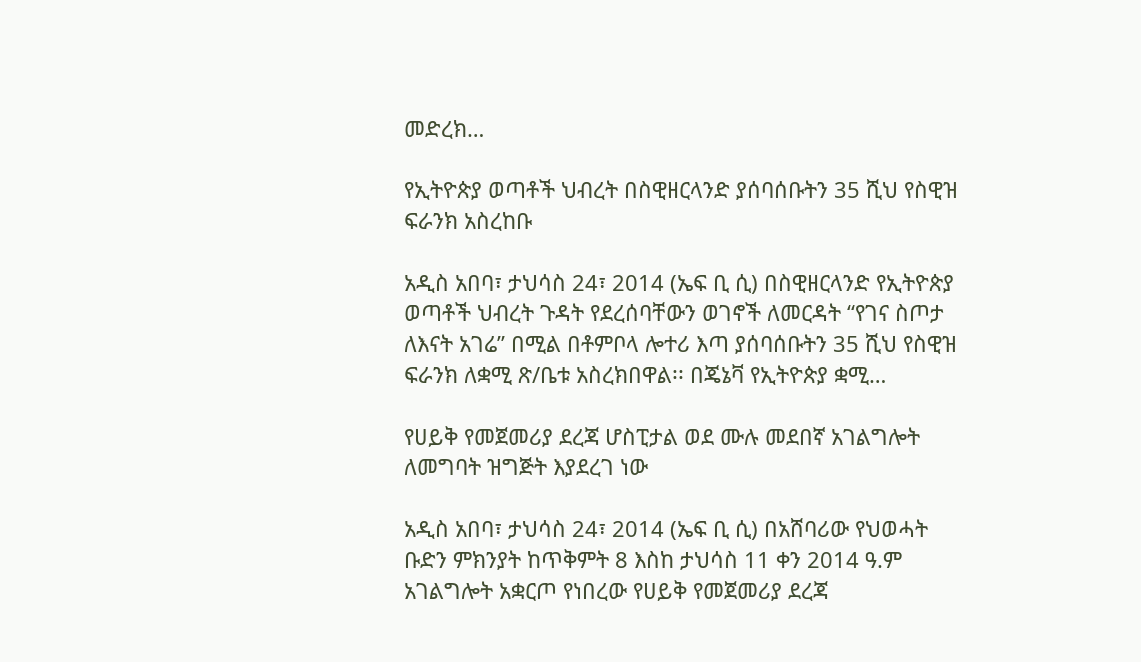መድረክ…

የኢትዮጵያ ወጣቶች ህብረት በስዊዘርላንድ ያሰባሰቡትን 35 ሺህ የስዊዝ ፍራንክ አስረከቡ

አዲስ አበባ፣ ታህሳስ 24፣ 2014 (ኤፍ ቢ ሲ) በስዊዘርላንድ የኢትዮጵያ ወጣቶች ህብረት ጉዳት የደረሰባቸውን ወገኖች ለመርዳት “የገና ስጦታ ለእናት አገሬ” በሚል በቶምቦላ ሎተሪ እጣ ያሰባሰቡትን 35 ሺህ የስዊዝ ፍራንክ ለቋሚ ጽ/ቤቱ አስረክበዋል፡፡ በጄኔቫ የኢትዮጵያ ቋሚ…

የሀይቅ የመጀመሪያ ደረጃ ሆስፒታል ወደ ሙሉ መደበኛ አገልግሎት ለመግባት ዝግጅት እያደረገ ነው

አዲስ አበባ፣ ታህሳስ 24፣ 2014 (ኤፍ ቢ ሲ) በአሸባሪው የህወሓት ቡድን ምክንያት ከጥቅምት 8 እስከ ታህሳስ 11 ቀን 2014 ዓ.ም አገልግሎት አቋርጦ የነበረው የሀይቅ የመጀመሪያ ደረጃ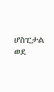ሆስፒታል ወደ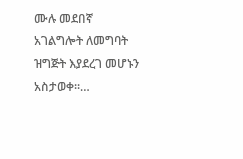ሙሉ መደበኛ አገልግሎት ለመግባት ዝግጅት እያደረገ መሆኑን አስታወቀ፡፡…